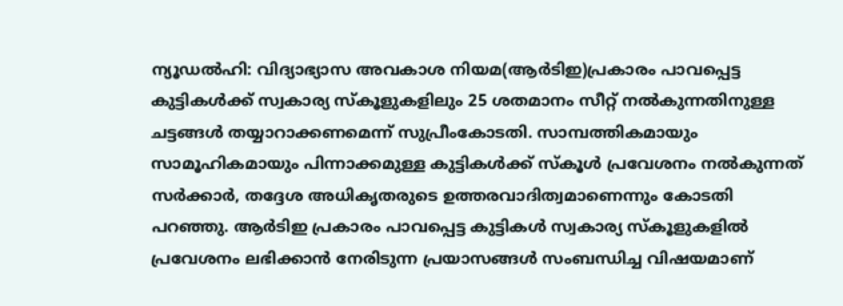ന്യൂഡൽഹി: വിദ്യാഭ്യാസ അവകാശ നിയമ(ആർടിഇ)പ്രകാരം പാവപ്പെട്ട കുട്ടികൾക്ക് സ്വകാര്യ സ്കൂളുകളിലും 25 ശതമാനം സീറ്റ് നൽകുന്നതിനുള്ള ചട്ടങ്ങൾ തയ്യാറാക്കണമെന്ന് സുപ്രീംകോടതി. സാമ്പത്തികമായും സാമൂഹികമായും പിന്നാക്കമുള്ള കുട്ടികൾക്ക് സ്കൂൾ പ്രവേശനം നൽകുന്നത് സർക്കാർ, തദ്ദേശ അധികൃതരുടെ ഉത്തരവാദിത്വമാണെന്നും കോടതി പറഞ്ഞു. ആർടിഇ പ്രകാരം പാവപ്പെട്ട കുട്ടികൾ സ്വകാര്യ സ്കൂളുകളിൽ പ്രവേശനം ലഭിക്കാൻ നേരിടുന്ന പ്രയാസങ്ങൾ സംബന്ധിച്ച വിഷയമാണ്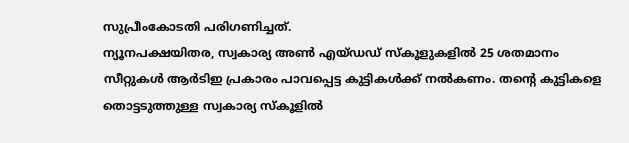സുപ്രീംകോടതി പരിഗണിച്ചത്.
ന്യൂനപക്ഷയിതര, സ്വകാര്യ അൺ എയ്ഡഡ് സ്കൂളുകളിൽ 25 ശതമാനം സീറ്റുകൾ ആർടിഇ പ്രകാരം പാവപ്പെട്ട കുട്ടികൾക്ക് നൽകണം. തന്റെ കുട്ടികളെ തൊട്ടടുത്തുള്ള സ്വകാര്യ സ്കൂളിൽ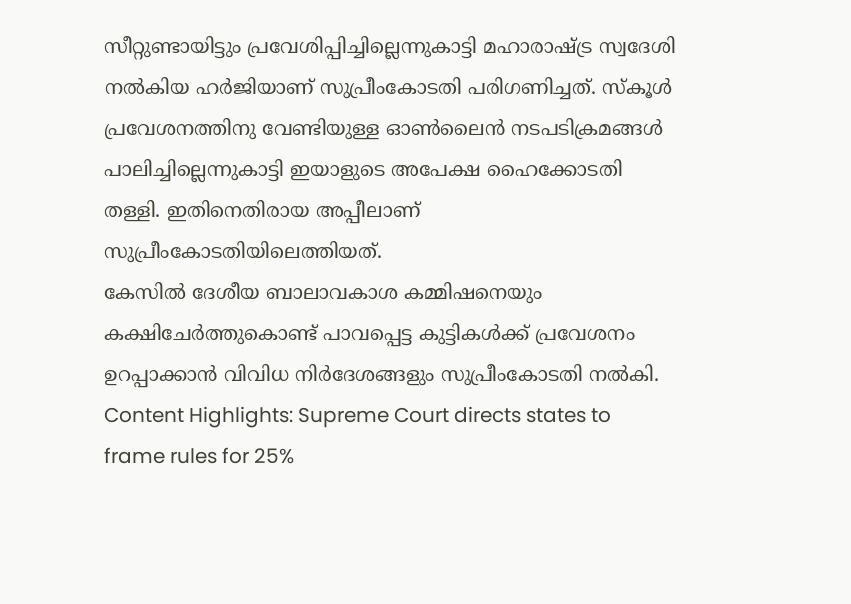സീറ്റുണ്ടായിട്ടും പ്രവേശിപ്പിച്ചില്ലെന്നുകാട്ടി മഹാരാഷ്ട്ര സ്വദേശി നൽകിയ ഹർജിയാണ് സുപ്രീംകോടതി പരിഗണിച്ചത്. സ്കൂൾ പ്രവേശനത്തിനു വേണ്ടിയുള്ള ഓൺലൈൻ നടപടിക്രമങ്ങൾ പാലിച്ചില്ലെന്നുകാട്ടി ഇയാളുടെ അപേക്ഷ ഹൈക്കോടതി തള്ളി. ഇതിനെതിരായ അപ്പീലാണ് സുപ്രീംകോടതിയിലെത്തിയത്.
കേസിൽ ദേശീയ ബാലാവകാശ കമ്മിഷനെയും കക്ഷിചേർത്തുകൊണ്ട് പാവപ്പെട്ട കുട്ടികൾക്ക് പ്രവേശനം ഉറപ്പാക്കാൻ വിവിധ നിർദേശങ്ങളും സുപ്രീംകോടതി നൽകി.
Content Highlights: Supreme Court directs states to frame rules for 25%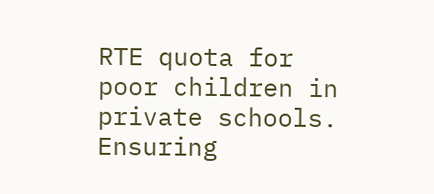RTE quota for poor children in private schools. Ensuring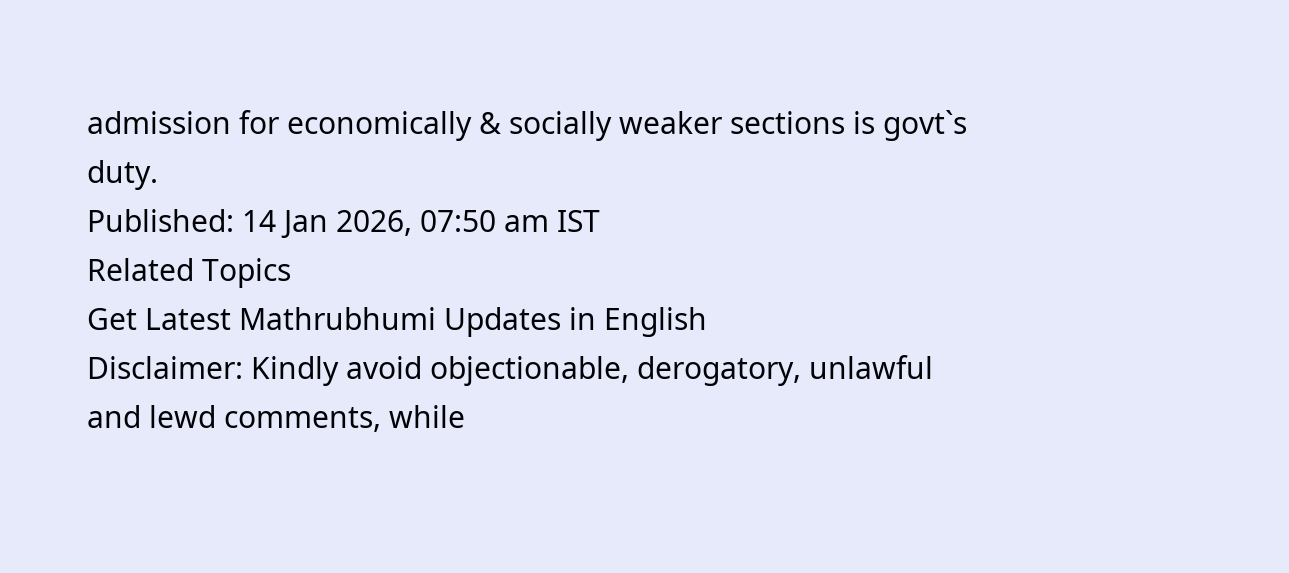admission for economically & socially weaker sections is govt`s duty.
Published: 14 Jan 2026, 07:50 am IST
Related Topics
Get Latest Mathrubhumi Updates in English
Disclaimer: Kindly avoid objectionable, derogatory, unlawful and lewd comments, while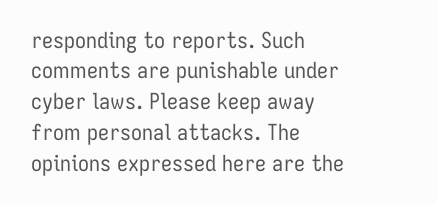responding to reports. Such comments are punishable under cyber laws. Please keep away from personal attacks. The opinions expressed here are the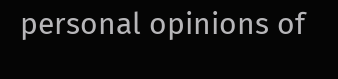personal opinions of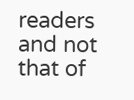readers and not that of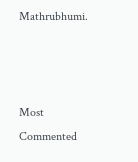Mathrubhumi.



Most Commented